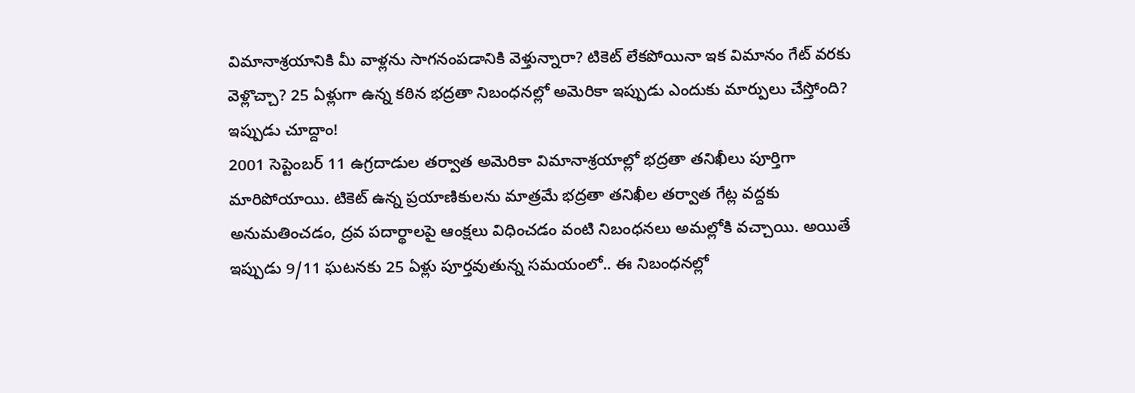విమానాశ్రయానికి మీ వాళ్లను సాగనంపడానికి వెళ్తున్నారా? టికెట్ లేకపోయినా ఇక విమానం గేట్ వరకు వెళ్లొచ్చా? 25 ఏళ్లుగా ఉన్న కఠిన భద్రతా నిబంధనల్లో అమెరికా ఇప్పుడు ఎందుకు మార్పులు చేస్తోంది? ఇప్పుడు చూద్దాం!
2001 సెప్టెంబర్ 11 ఉగ్రదాడుల తర్వాత అమెరికా విమానాశ్రయాల్లో భద్రతా తనిఖీలు పూర్తిగా మారిపోయాయి. టికెట్ ఉన్న ప్రయాణికులను మాత్రమే భద్రతా తనిఖీల తర్వాత గేట్ల వద్దకు అనుమతించడం, ద్రవ పదార్థాలపై ఆంక్షలు విధించడం వంటి నిబంధనలు అమల్లోకి వచ్చాయి. అయితే ఇప్పుడు 9/11 ఘటనకు 25 ఏళ్లు పూర్తవుతున్న సమయంలో.. ఈ నిబంధనల్లో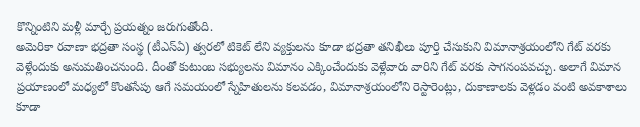కొన్నింటిని మళ్లీ మార్చే ప్రయత్నం జరుగుతోంది.
అమెరికా రవాణా భద్రతా సంస్థ (టీఎస్ఏ) త్వరలో టికెట్ లేని వ్యక్తులను కూడా భద్రతా తనిఖీలు పూర్తి చేసుకుని విమానాశ్రయంలోని గేట్ వరకు వెళ్లేందుకు అనుమతించనుంది. దీంతో కుటుంబ సభ్యులను విమానం ఎక్కించేందుకు వెళ్లేవారు వారిని గేట్ వరకు సాగనంపవచ్చు. అలాగే విమాన ప్రయాణంలో మధ్యలో కొంతసేపు ఆగే సమయంలో స్నేహితులను కలవడం, విమానాశ్రయంలోని రెస్టారెంట్లు, దుకాణాలకు వెళ్లడం వంటి అవకాశాలు కూడా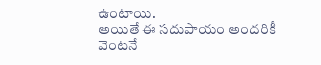ఉంటాయి.
అయితే ఈ సదుపాయం అందరికీ వెంటనే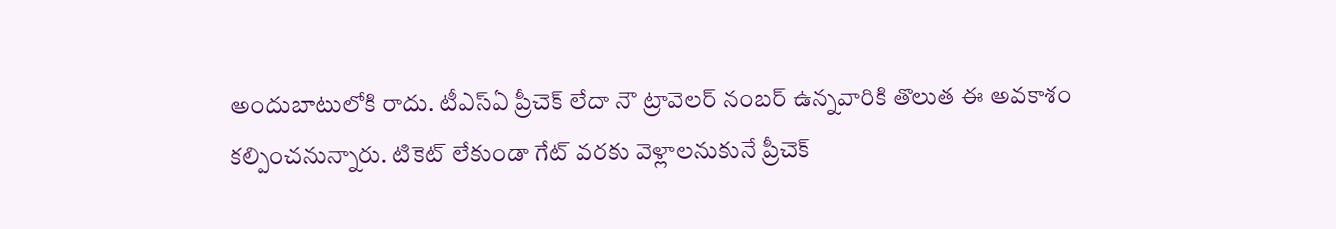అందుబాటులోకి రాదు. టీఎస్ఏ ప్రీచెక్ లేదా నౌ ట్రావెలర్ నంబర్ ఉన్నవారికి తొలుత ఈ అవకాశం కల్పించనున్నారు. టికెట్ లేకుండా గేట్ వరకు వెళ్లాలనుకునే ప్రీచెక్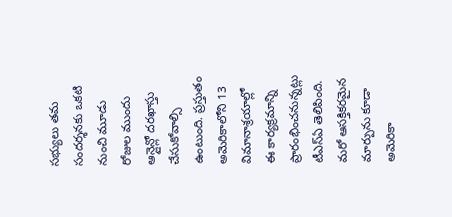సభ్యులు తమ సందర్శనకు ఒకటి నుంచి మూడు రోజుల ముందు ఆన్లైన్లో దరఖాస్తు చేసుకోవాల్సి ఉంటుంది. ప్రస్తుతం అమెరికాలోని 13 విమానాశ్రయాల్లో ఈ కార్యక్రమాన్ని ప్రారంభించనున్నట్లు టీఎస్ఏ తెలిపింది.
మరో ఆసక్తికరమైన మార్పును కూడా అమెరికా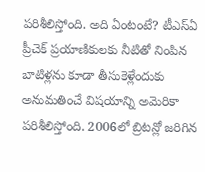పరిశీలిస్తోంది. అది ఏంటంటే? టీఎస్ఏ ప్రీచెక్ ప్రయాణికులకు నీటితో నింపిన బాటిళ్లను కూడా తీసుకెళ్లేందుకు అనుమతించే విషయాన్ని అమెరికా పరిశీలిస్తోంది. 2006లో బ్రిటన్లో జరిగిన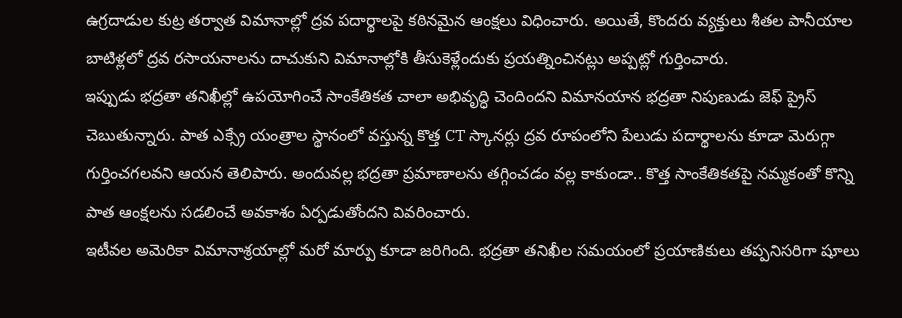ఉగ్రదాడుల కుట్ర తర్వాత విమానాల్లో ద్రవ పదార్థాలపై కఠినమైన ఆంక్షలు విధించారు. అయితే, కొందరు వ్యక్తులు శీతల పానీయాల బాటిళ్లలో ద్రవ రసాయనాలను దాచుకుని విమానాల్లోకి తీసుకెళ్లేందుకు ప్రయత్నించినట్లు అప్పట్లో గుర్తించారు.
ఇప్పుడు భద్రతా తనిఖీల్లో ఉపయోగించే సాంకేతికత చాలా అభివృద్ధి చెందిందని విమానయాన భద్రతా నిపుణుడు జెఫ్ ప్రైస్ చెబుతున్నారు. పాత ఎక్స్రే యంత్రాల స్థానంలో వస్తున్న కొత్త CT స్కానర్లు ద్రవ రూపంలోని పేలుడు పదార్థాలను కూడా మెరుగ్గా గుర్తించగలవని ఆయన తెలిపారు. అందువల్ల భద్రతా ప్రమాణాలను తగ్గించడం వల్ల కాకుండా.. కొత్త సాంకేతికతపై నమ్మకంతో కొన్ని పాత ఆంక్షలను సడలించే అవకాశం ఏర్పడుతోందని వివరించారు.
ఇటీవల అమెరికా విమానాశ్రయాల్లో మరో మార్పు కూడా జరిగింది. భద్రతా తనిఖీల సమయంలో ప్రయాణికులు తప్పనిసరిగా షూలు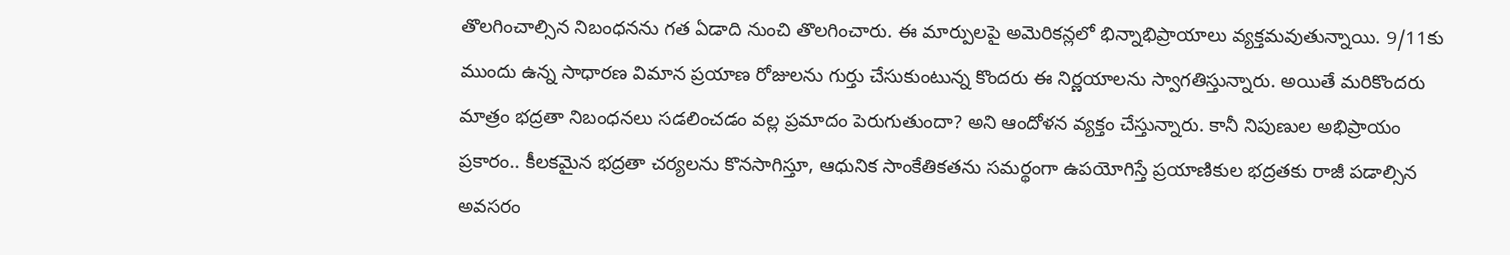తొలగించాల్సిన నిబంధనను గత ఏడాది నుంచి తొలగించారు. ఈ మార్పులపై అమెరికన్లలో భిన్నాభిప్రాయాలు వ్యక్తమవుతున్నాయి. 9/11కు ముందు ఉన్న సాధారణ విమాన ప్రయాణ రోజులను గుర్తు చేసుకుంటున్న కొందరు ఈ నిర్ణయాలను స్వాగతిస్తున్నారు. అయితే మరికొందరు మాత్రం భద్రతా నిబంధనలు సడలించడం వల్ల ప్రమాదం పెరుగుతుందా? అని ఆందోళన వ్యక్తం చేస్తున్నారు. కానీ నిపుణుల అభిప్రాయం ప్రకారం.. కీలకమైన భద్రతా చర్యలను కొనసాగిస్తూ, ఆధునిక సాంకేతికతను సమర్థంగా ఉపయోగిస్తే ప్రయాణికుల భద్రతకు రాజీ పడాల్సిన అవసరం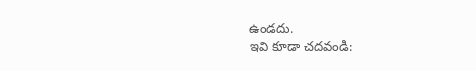ఉండదు.
ఇవి కూడా చదవండి: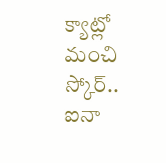క్యాట్లో మంచి స్కోర్.. ఐనా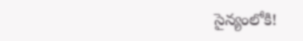సైన్యంలోకి!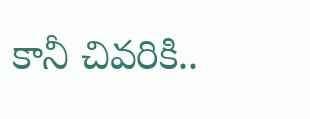కానీ చివరికి..